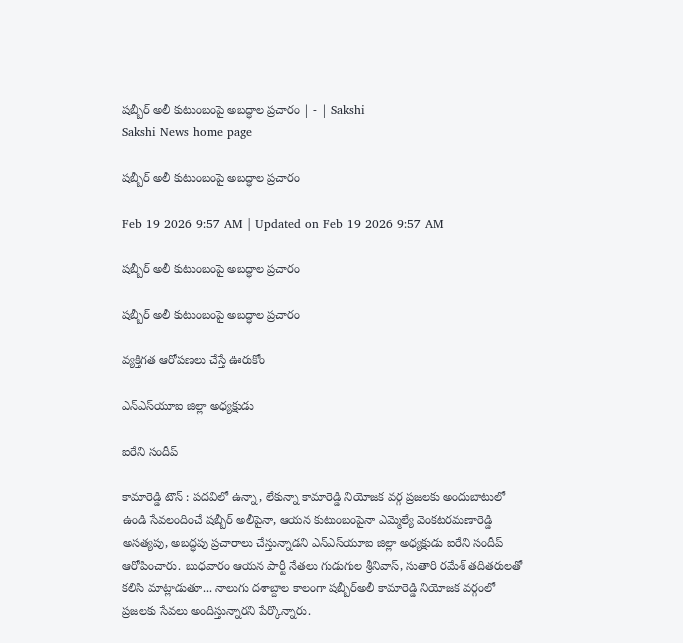షబ్బీర్‌ అలీ కుటుంబంపై అబద్ధాల ప్రచారం | - | Sakshi
Sakshi News home page

షబ్బీర్‌ అలీ కుటుంబంపై అబద్ధాల ప్రచారం

Feb 19 2026 9:57 AM | Updated on Feb 19 2026 9:57 AM

షబ్బీర్‌ అలీ కుటుంబంపై అబద్ధాల ప్రచారం

షబ్బీర్‌ అలీ కుటుంబంపై అబద్ధాల ప్రచారం

వ్యక్తిగత ఆరోపణలు చేస్తే ఊరుకోం

ఎన్‌ఎస్‌యూఐ జిల్లా అధ్యక్షుడు

ఐరేని సందీప్‌

కామారెడ్డి టౌన్‌ : పదవిలో ఉన్నా, లేకున్నా కామారెడ్డి నియోజక వర్గ ప్రజలకు అందుబాటులో ఉండి సేవలందించే షబ్బీర్‌ అలీపైనా, ఆయన కుటుంబంపైనా ఎమ్మెల్యే వెంకటరమణారెడ్డి అసత్యపు, అబద్ధపు ప్రచారాలు చేస్తున్నాడని ఎన్‌ఎస్‌యూఐ జిల్లా అధ్యక్షుడు ఐరేని సందీప్‌ ఆరోపించారు. బుధవారం ఆయన పార్టీ నేతలు గుడుగుల శ్రీనివాస్‌, సుతారి రమేశ్‌ తదితరులతో కలిసి మాట్లాడుతూ... నాలుగు దశాబ్దాల కాలంగా షబ్బీర్‌అలీ కామారెడ్డి నియోజక వర్గంలో ప్రజలకు సేవలు అందిస్తున్నారని పేర్కొన్నారు.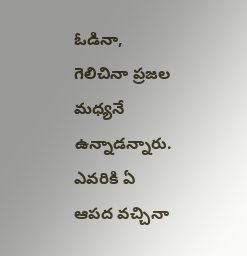ఓడినా, గెలిచినా ప్రజల మధ్యనే ఉన్నాడన్నారు. ఎవరికి ఏ ఆపద వచ్చినా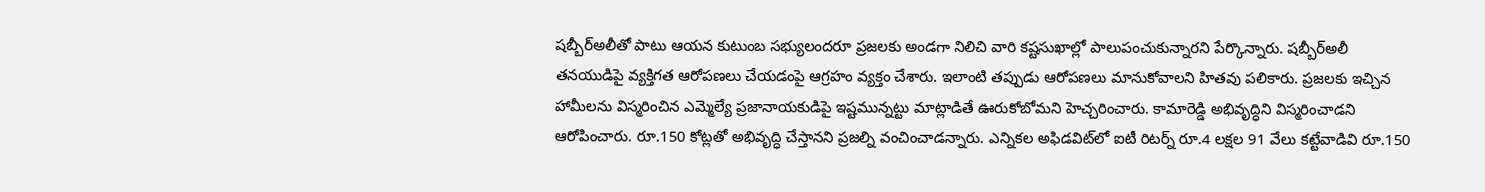షబ్బీర్‌అలీతో పాటు ఆయన కుటుంబ సభ్యులందరూ ప్రజలకు అండగా నిలిచి వారి కష్టసుఖాల్లో పాలుపంచుకున్నారని పేర్కొన్నారు. షబ్బీర్‌అలీ తనయుడిపై వ్యక్తిగత ఆరోపణలు చేయడంపై ఆగ్రహం వ్యక్తం చేశారు. ఇలాంటి తప్పుడు ఆరోపణలు మానుకోవాలని హితవు పలికారు. ప్రజలకు ఇచ్చిన హామీలను విస్మరించిన ఎమ్మెల్యే ప్రజానాయకుడిపై ఇష్టమున్నట్టు మాట్లాడితే ఊరుకోబోమని హెచ్చరించారు. కామారెడ్డి అభివృద్ధిని విస్మరించాడని ఆరోపించారు. రూ.150 కోట్లతో అభివృద్ధి చేస్తానని ప్రజల్ని వంచించాడన్నారు. ఎన్నికల అఫిడవిట్‌లో ఐటీ రిటర్న్‌ రూ.4 లక్షల 91 వేలు కట్టేవాడివి రూ.150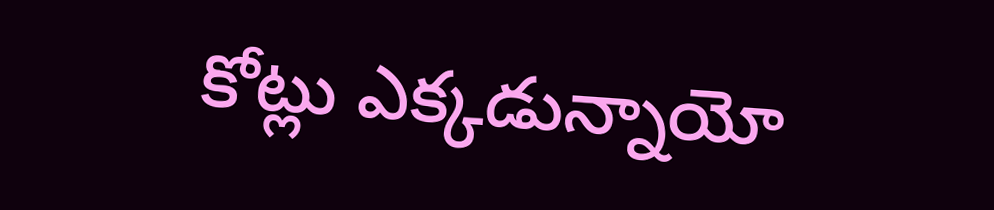కోట్లు ఎక్కడున్నాయో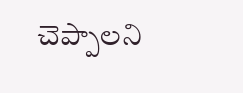చెప్పాలని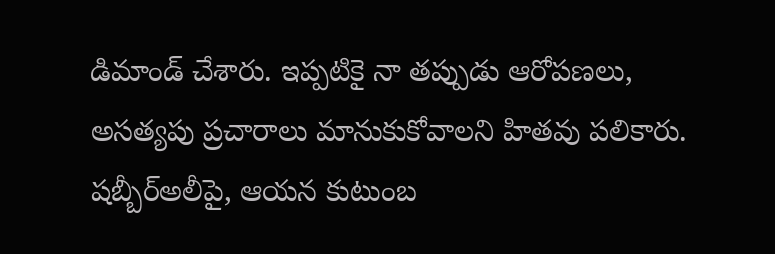డిమాండ్‌ చేశారు. ఇప్పటికై నా తప్పుడు ఆరోపణలు, అసత్యపు ప్రచారాలు మానుకుకోవాలని హితవు పలికారు. షబ్బీర్‌అలీపై, ఆయన కుటుంబ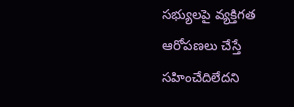సభ్యులపై వ్యక్తిగత ఆరోపణలు చేస్తే సహించేదిలేదని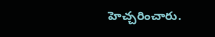హెచ్చరించారు.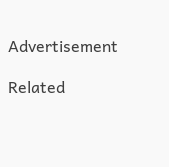Advertisement

Related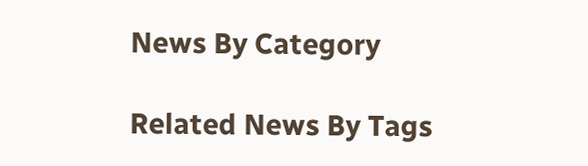News By Category

Related News By Tags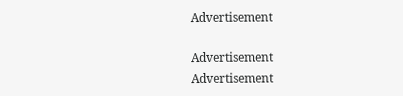Advertisement

Advertisement
Advertisement